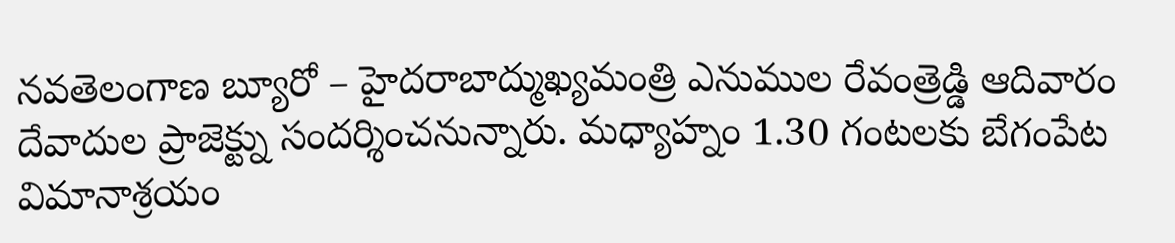నవతెలంగాణ బ్యూరో – హైదరాబాద్ముఖ్యమంత్రి ఎనుముల రేవంత్రెడ్డి ఆదివారం దేవాదుల ప్రాజెక్ట్ను సందర్శించనున్నారు. మధ్యాహ్నం 1.30 గంటలకు బేగంపేట విమానాశ్రయం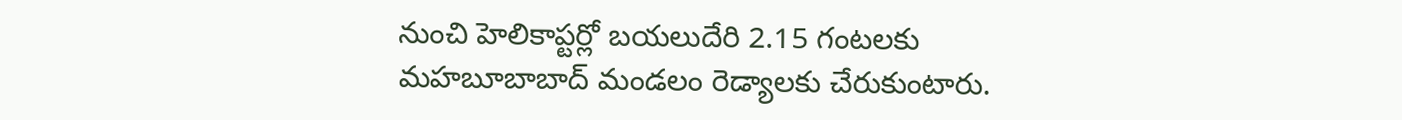నుంచి హెలికాప్టర్లో బయలుదేరి 2.15 గంటలకు మహబూబాబాద్ మండలం రెడ్యాలకు చేరుకుంటారు.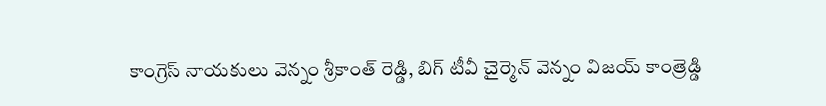కాంగ్రెస్ నాయకులు వెన్నం శ్రీకాంత్ రెడ్డి, బిగ్ టీవీ చైర్మెన్ వెన్నం విజయ్ కాంత్రెడ్డి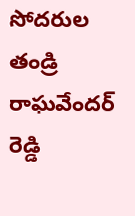సోదరుల తండ్రి రాఘవేందర్ రెడ్డి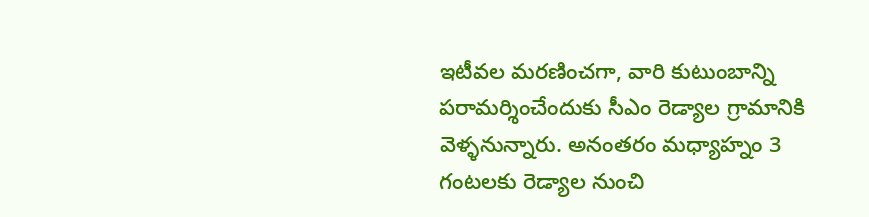ఇటీవల మరణించగా, వారి కుటుంబాన్ని పరామర్శించేందుకు సీఎం రెడ్యాల గ్రామానికి వెళ్ళనున్నారు. అనంతరం మధ్యాహ్నం 3 గంటలకు రెడ్యాల నుంచి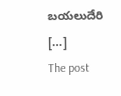బయలుదేరి […]
The post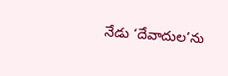నేడు ‘దేవాదుల’ను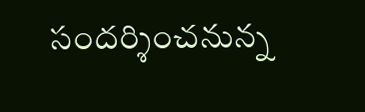సందర్శించనున్న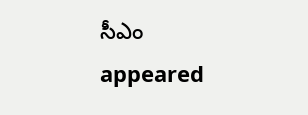సీఎం appeared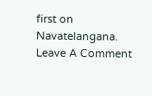first on Navatelangana.
Leave A Comment